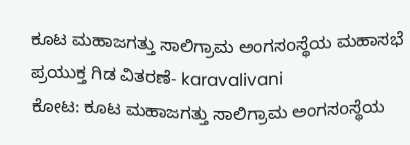ಕೂಟ ಮಹಾಜಗತ್ತು ಸಾಲಿಗ್ರಾಮ ಅಂಗಸoಸ್ಥೆಯ ಮಹಾಸಭೆ ಪ್ರಯುಕ್ತ ಗಿಡ ವಿತರಣೆ- karavalivani
ಕೋಟ: ಕೂಟ ಮಹಾಜಗತ್ತು ಸಾಲಿಗ್ರಾಮ ಅಂಗಸoಸ್ಥೆಯ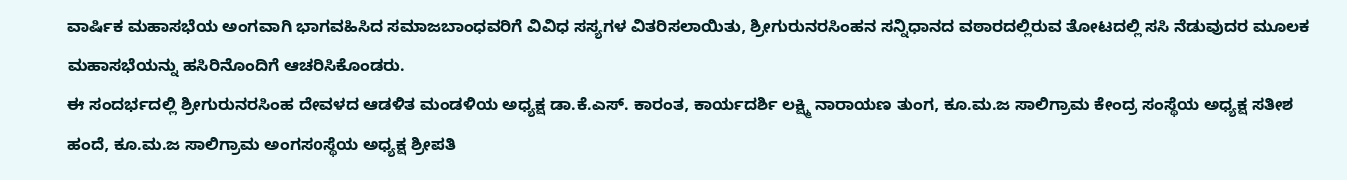ವಾರ್ಷಿಕ ಮಹಾಸಭೆಯ ಅಂಗವಾಗಿ ಭಾಗವಹಿಸಿದ ಸಮಾಜಬಾಂಧವರಿಗೆ ವಿವಿಧ ಸಸ್ಯಗಳ ವಿತರಿಸಲಾಯಿತು, ಶ್ರೀಗುರುನರಸಿಂಹನ ಸನ್ನಿಧಾನದ ವಠಾರದಲ್ಲಿರುವ ತೋಟದಲ್ಲಿ ಸಸಿ ನೆಡುವುದರ ಮೂಲಕ ಮಹಾಸಭೆಯನ್ನು ಹಸಿರಿನೊಂದಿಗೆ ಆಚರಿಸಿಕೊಂಡರು.
ಈ ಸಂದರ್ಭದಲ್ಲಿ ಶ್ರೀಗುರುನರಸಿಂಹ ದೇವಳದ ಆಡಳಿತ ಮಂಡಳಿಯ ಅಧ್ಯಕ್ಷ ಡಾ.ಕೆ.ಎಸ್. ಕಾರಂತ, ಕಾರ್ಯದರ್ಶಿ ಲಕ್ಷ್ಮಿ ನಾರಾಯಣ ತುಂಗ, ಕೂ.ಮ.ಜ ಸಾಲಿಗ್ರಾಮ ಕೇಂದ್ರ ಸಂಸ್ಥೆಯ ಅಧ್ಯಕ್ಷ ಸತೀಶ ಹಂದೆ, ಕೂ.ಮ.ಜ ಸಾಲಿಗ್ರಾಮ ಅಂಗಸoಸ್ಥೆಯ ಅಧ್ಯಕ್ಷ ಶ್ರೀಪತಿ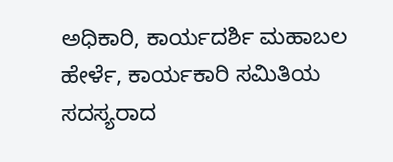ಅಧಿಕಾರಿ, ಕಾರ್ಯದರ್ಶಿ ಮಹಾಬಲ ಹೇರ್ಳೆ, ಕಾರ್ಯಕಾರಿ ಸಮಿತಿಯ ಸದಸ್ಯರಾದ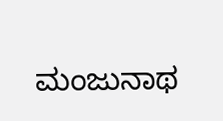ಮಂಜುನಾಥ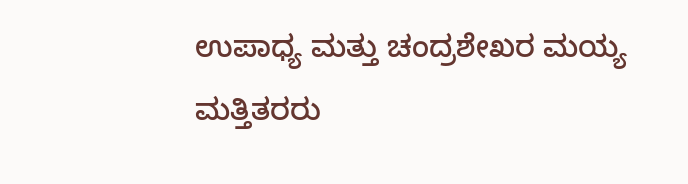ಉಪಾಧ್ಯ ಮತ್ತು ಚಂದ್ರಶೇಖರ ಮಯ್ಯ ಮತ್ತಿತರರು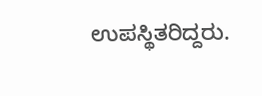ಉಪಸ್ಥಿತರಿದ್ದರು.